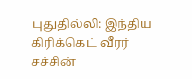புதுதில்லி: இந்திய கிரிக்கெட் வீரர் சச்சின்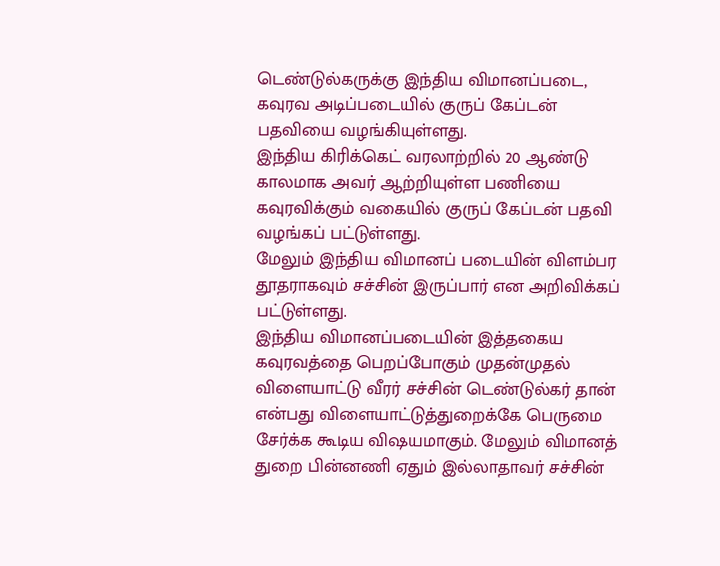டெண்டுல்கருக்கு இந்திய விமானப்படை, கவுரவ அடிப்படையில் குருப் கேப்டன் பதவியை வழங்கியுள்ளது.
இந்திய கிரிக்கெட் வரலாற்றில் 20 ஆண்டு காலமாக அவர் ஆற்றியுள்ள பணியை கவுரவிக்கும் வகையில் குருப் கேப்டன் பதவி வழங்கப் பட்டுள்ளது.
மேலும் இந்திய விமானப் படையின் விளம்பர தூதராகவும் சச்சின் இருப்பார் என அறிவிக்கப் பட்டுள்ளது.
இந்திய விமானப்படையின் இத்தகைய கவுரவத்தை பெறப்போகும் முதன்முதல் விளையாட்டு வீரர் சச்சின் டெண்டுல்கர் தான் என்பது விளையாட்டுத்துறைக்கே பெருமை சேர்க்க கூடிய விஷயமாகும். மேலும் விமானத் துறை பின்னணி ஏதும் இல்லாதாவர் சச்சின்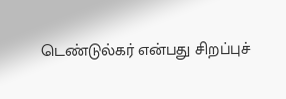டெண்டுல்கர் என்பது சிறப்புச்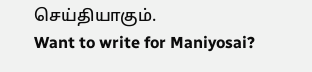செய்தியாகும்.
Want to write for Maniyosai?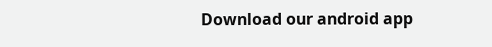Download our android app